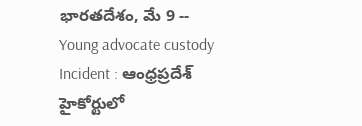భారతదేశం, మే 9 -- Young advocate custody Incident : ఆంధ్రప్రదేశ్ హైకోర్టులో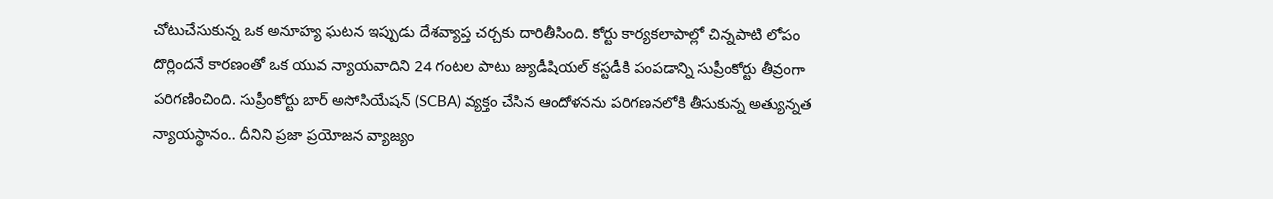చోటుచేసుకున్న ఒక అనూహ్య ఘటన ఇప్పుడు దేశవ్యాప్త చర్చకు దారితీసింది. కోర్టు కార్యకలాపాల్లో చిన్నపాటి లోపం దొర్లిందనే కారణంతో ఒక యువ న్యాయవాదిని 24 గంటల పాటు జ్యుడీషియల్ కస్టడీకి పంపడాన్ని సుప్రీంకోర్టు తీవ్రంగా పరిగణించింది. సుప్రీంకోర్టు బార్ అసోసియేషన్ (SCBA) వ్యక్తం చేసిన ఆందోళనను పరిగణనలోకి తీసుకున్న అత్యున్నత న్యాయస్థానం.. దీనిని ప్రజా ప్రయోజన వ్యాజ్యం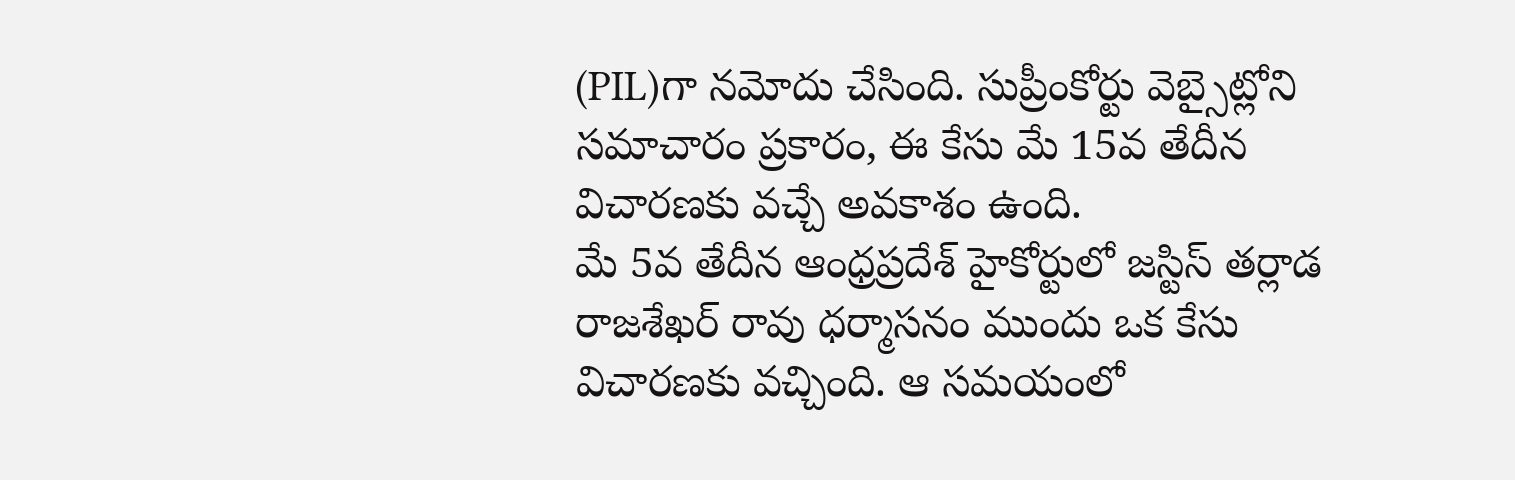(PIL)గా నమోదు చేసింది. సుప్రీంకోర్టు వెబ్సైట్లోని సమాచారం ప్రకారం, ఈ కేసు మే 15వ తేదీన విచారణకు వచ్చే అవకాశం ఉంది.
మే 5వ తేదీన ఆంధ్రప్రదేశ్ హైకోర్టులో జస్టిస్ తర్లాడ రాజశేఖర్ రావు ధర్మాసనం ముందు ఒక కేసు విచారణకు వచ్చింది. ఆ సమయంలో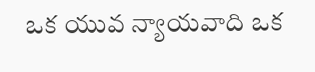ఒక యువ న్యాయవాది ఒక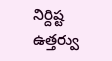నిర్దిష్ట ఉత్తర్వు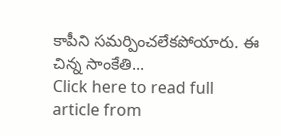కాపీని సమర్పించలేకపోయారు. ఈ చిన్న సాంకేతి...
Click here to read full article from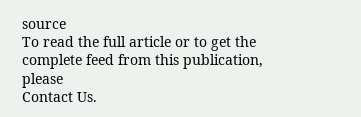source
To read the full article or to get the complete feed from this publication, please
Contact Us.